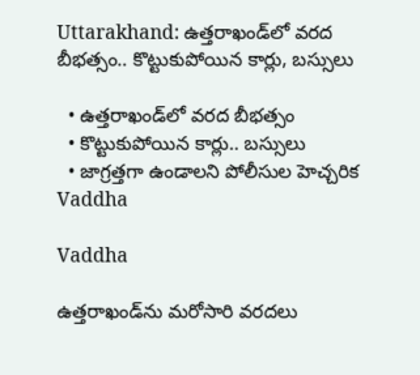Uttarakhand: ఉత్తరాఖండ్‌లో వరద బీభత్సం.. కొట్టుకుపోయిన కార్లు, బస్సులు

  • ఉత్తరాఖండ్‌లో వరద బీభత్సం
  • కొట్టుకుపోయిన కార్లు.. బస్సులు
  • జాగ్రత్తగా ఉండాలని పోలీసుల హెచ్చరిక
Vaddha

Vaddha

ఉత్తరాఖండ్‌ను మరోసారి వరదలు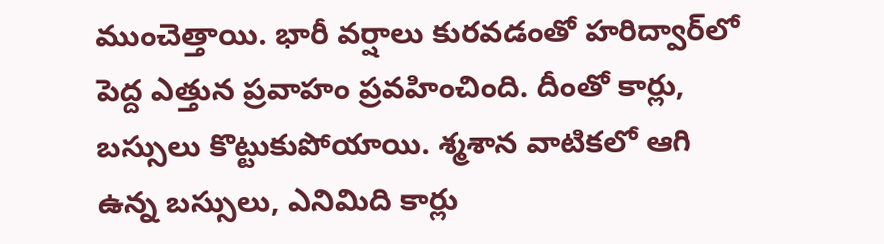ముంచెత్తాయి. భారీ వర్షాలు కురవడంతో హరిద్వార్‌లో పెద్ద ఎత్తున ప్రవాహం ప్రవహించింది. దీంతో కార్లు, బస్సులు కొట్టుకుపోయాయి. శ్మశాన వాటికలో ఆగి ఉన్న బస్సులు, ఎనిమిది కార్లు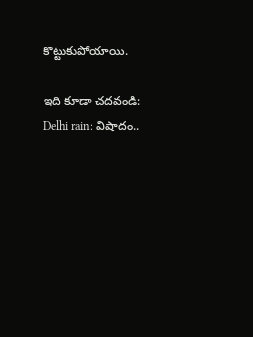కొట్టుకుపోయాయి.

ఇది కూడా చదవండి: Delhi rain: విషాదం..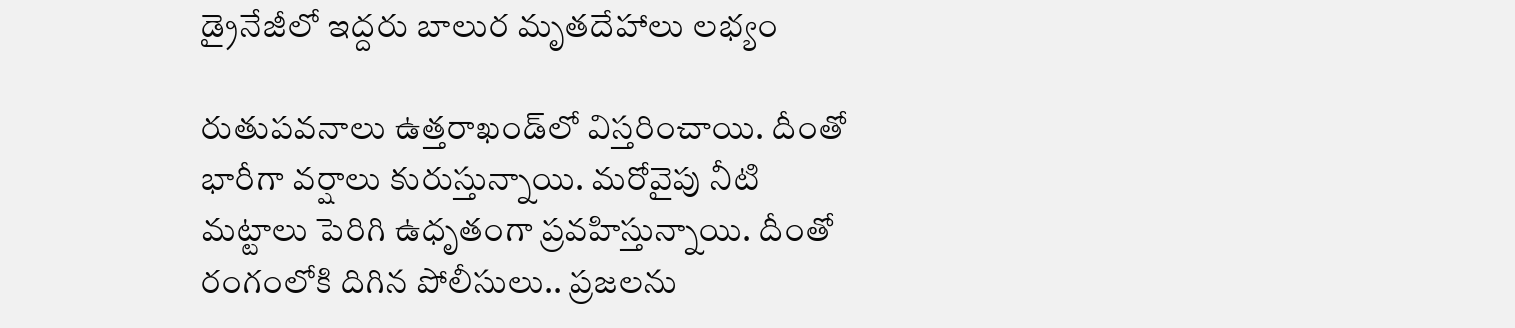డ్రైనేజీలో ఇద్దరు బాలుర మృతదేహాలు లభ్యం

రుతుపవనాలు ఉత్తరాఖండ్‌లో విస్తరించాయి. దీంతో భారీగా వర్షాలు కురుస్తున్నాయి. మరోవైపు నీటి మట్టాలు పెరిగి ఉధృతంగా ప్రవహిస్తున్నాయి. దీంతో రంగంలోకి దిగిన పోలీసులు.. ప్రజలను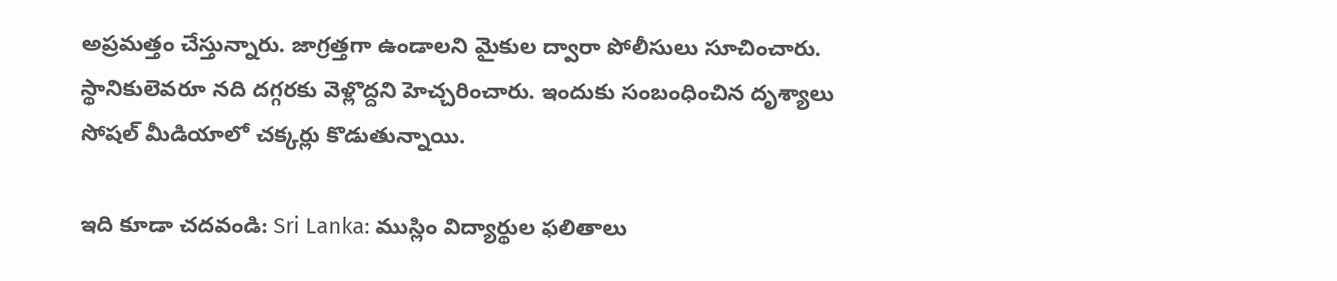అప్రమత్తం చేస్తున్నారు. జాగ్రత్తగా ఉండాలని మైకుల ద్వారా పోలీసులు సూచించారు. స్థానికులెవరూ నది దగ్గరకు వెళ్లొద్దని హెచ్చరించారు. ఇందుకు సంబంధించిన దృశ్యాలు సోషల్ మీడియాలో చక్కర్లు కొడుతున్నాయి.

ఇది కూడా చదవండి: Sri Lanka: ముస్లిం విద్యార్థుల ఫలితాలు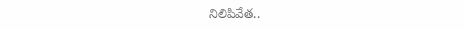నిలిపివేత..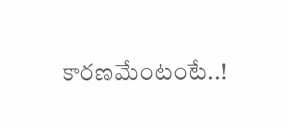కారణమేంటంటే..!